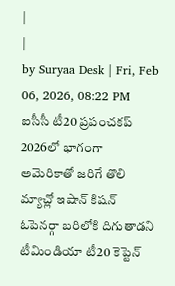|
|
by Suryaa Desk | Fri, Feb 06, 2026, 08:22 PM
ఐసీసీ టీ20 ప్రపంచకప్ 2026లో భాగంగా అమెరికాతో జరిగే తొలి మ్యాచ్లో ఇషాన్ కిషన్ ఓపెనర్గా బరిలోకి దిగుతాడని టీమిండియా టీ20 కెప్టెన్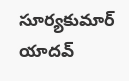సూర్యకుమార్ యాదవ్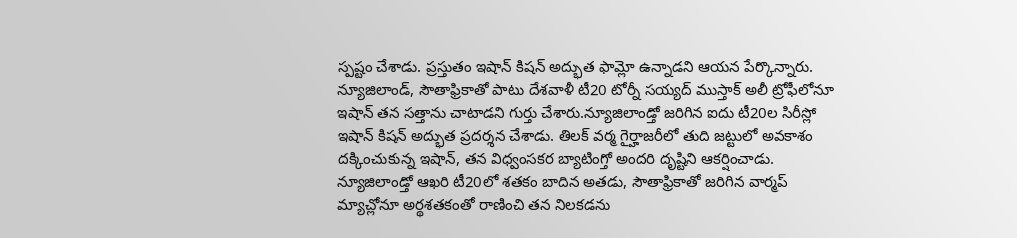స్పష్టం చేశాడు. ప్రస్తుతం ఇషాన్ కిషన్ అద్భుత ఫామ్లో ఉన్నాడని ఆయన పేర్కొన్నారు. న్యూజిలాండ్, సౌతాఫ్రికాతో పాటు దేశవాళీ టీ20 టోర్నీ సయ్యద్ ముస్తాక్ అలీ ట్రోఫీలోనూ ఇషాన్ తన సత్తాను చాటాడని గుర్తు చేశారు.న్యూజిలాండ్తో జరిగిన ఐదు టీ20ల సిరీస్లో ఇషాన్ కిషన్ అద్భుత ప్రదర్శన చేశాడు. తిలక్ వర్మ గైర్హాజరీలో తుది జట్టులో అవకాశం దక్కించుకున్న ఇషాన్, తన విధ్వంసకర బ్యాటింగ్తో అందరి దృష్టిని ఆకర్షించాడు. న్యూజిలాండ్తో ఆఖరి టీ20లో శతకం బాదిన అతడు, సౌతాఫ్రికాతో జరిగిన వార్మప్ మ్యాచ్లోనూ అర్థశతకంతో రాణించి తన నిలకడను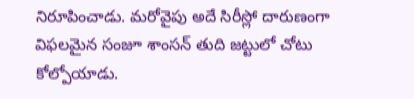నిరూపించాడు. మరోవైపు అదే సిరీస్లో దారుణంగా విఫలమైన సంజూ శాంసన్ తుది జట్టులో చోటు కోల్పోయాడు.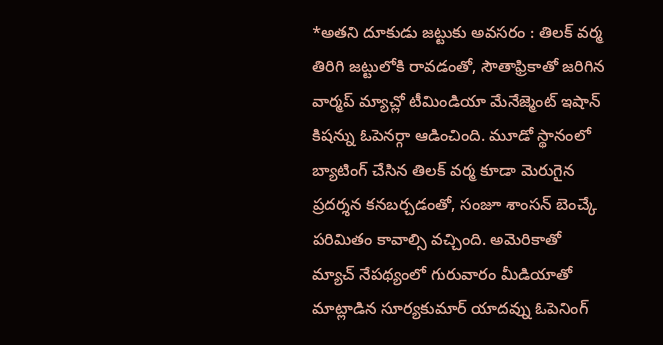*అతని దూకుడు జట్టుకు అవసరం : తిలక్ వర్మ తిరిగి జట్టులోకి రావడంతో, సౌతాఫ్రికాతో జరిగిన వార్మప్ మ్యాచ్లో టీమిండియా మేనేజ్మెంట్ ఇషాన్ కిషన్ను ఓపెనర్గా ఆడించింది. మూడో స్థానంలో బ్యాటింగ్ చేసిన తిలక్ వర్మ కూడా మెరుగైన ప్రదర్శన కనబర్చడంతో, సంజూ శాంసన్ బెంచ్కే పరిమితం కావాల్సి వచ్చింది. అమెరికాతో మ్యాచ్ నేపథ్యంలో గురువారం మీడియాతో మాట్లాడిన సూర్యకుమార్ యాదవ్ను ఓపెనింగ్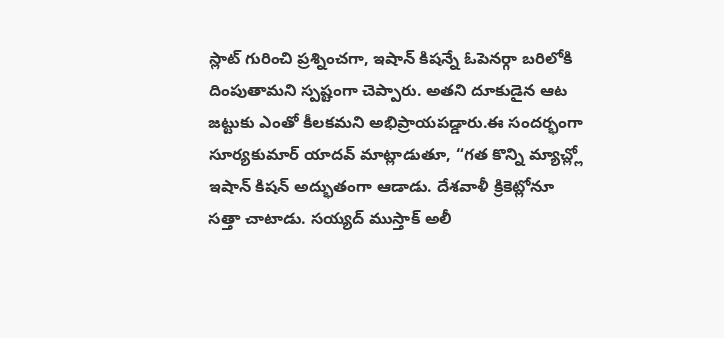స్లాట్ గురించి ప్రశ్నించగా, ఇషాన్ కిషన్నే ఓపెనర్గా బరిలోకి దింపుతామని స్పష్టంగా చెప్పారు. అతని దూకుడైన ఆట జట్టుకు ఎంతో కీలకమని అభిప్రాయపడ్డారు.ఈ సందర్భంగా సూర్యకుమార్ యాదవ్ మాట్లాడుతూ, “గత కొన్ని మ్యాచ్ల్లో ఇషాన్ కిషన్ అద్భుతంగా ఆడాడు. దేశవాళీ క్రికెట్లోనూ సత్తా చాటాడు. సయ్యద్ ముస్తాక్ అలీ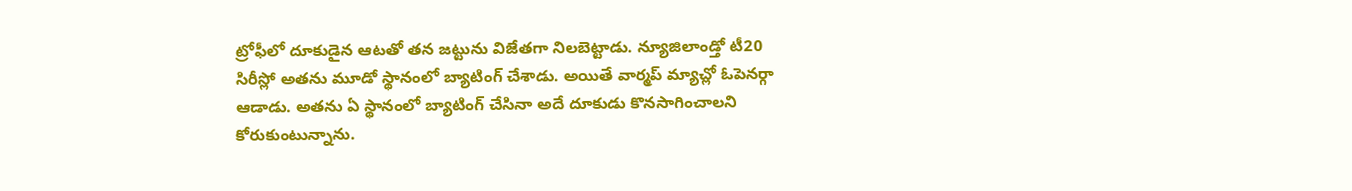ట్రోఫీలో దూకుడైన ఆటతో తన జట్టును విజేతగా నిలబెట్టాడు. న్యూజిలాండ్తో టీ20 సిరీస్లో అతను మూడో స్థానంలో బ్యాటింగ్ చేశాడు. అయితే వార్మప్ మ్యాచ్లో ఓపెనర్గా ఆడాడు. అతను ఏ స్థానంలో బ్యాటింగ్ చేసినా అదే దూకుడు కొనసాగించాలని కోరుకుంటున్నాను.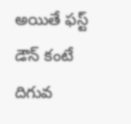అయితే ఫస్ట్ డౌన్ కంటే దిగువ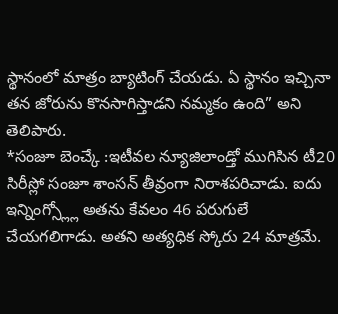స్థానంలో మాత్రం బ్యాటింగ్ చేయడు. ఏ స్థానం ఇచ్చినా తన జోరును కొనసాగిస్తాడని నమ్మకం ఉంది” అని తెలిపారు.
*సంజూ బెంచ్కే :ఇటీవల న్యూజిలాండ్తో ముగిసిన టీ20 సిరీస్లో సంజూ శాంసన్ తీవ్రంగా నిరాశపరిచాడు. ఐదు ఇన్నింగ్స్ల్లో అతను కేవలం 46 పరుగులే చేయగలిగాడు. అతని అత్యధిక స్కోరు 24 మాత్రమే.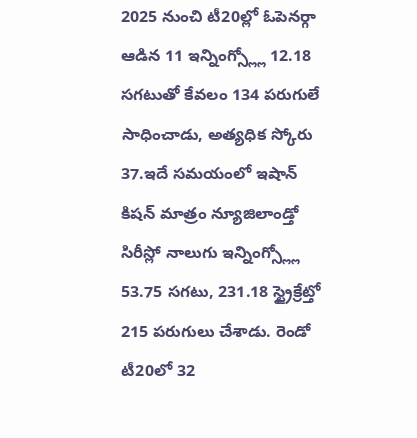2025 నుంచి టీ20ల్లో ఓపెనర్గా ఆడిన 11 ఇన్నింగ్స్ల్లో 12.18 సగటుతో కేవలం 134 పరుగులే సాధించాడు, అత్యధిక స్కోరు 37.ఇదే సమయంలో ఇషాన్ కిషన్ మాత్రం న్యూజిలాండ్తో సిరీస్లో నాలుగు ఇన్నింగ్స్ల్లో 53.75 సగటు, 231.18 స్ట్రైక్రేట్తో 215 పరుగులు చేశాడు. రెండో టీ20లో 32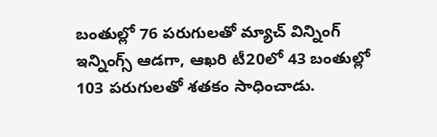బంతుల్లో 76 పరుగులతో మ్యాచ్ విన్నింగ్ ఇన్నింగ్స్ ఆడగా, ఆఖరి టీ20లో 43 బంతుల్లో 103 పరుగులతో శతకం సాధించాడు.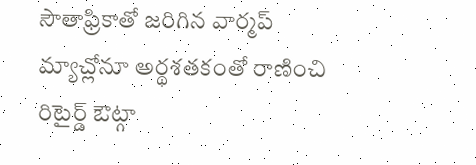సౌతాఫ్రికాతో జరిగిన వార్మప్ మ్యాచ్లోనూ అర్థశతకంతో రాణించి రిటైర్డ్ ఔట్గా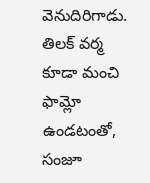వెనుదిరిగాడు. తిలక్ వర్మ కూడా మంచి ఫామ్లో ఉండటంతో, సంజూ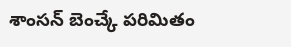శాంసన్ బెంచ్కే పరిమితం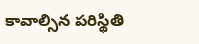కావాల్సిన పరిస్థితి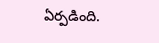ఏర్పడింది.